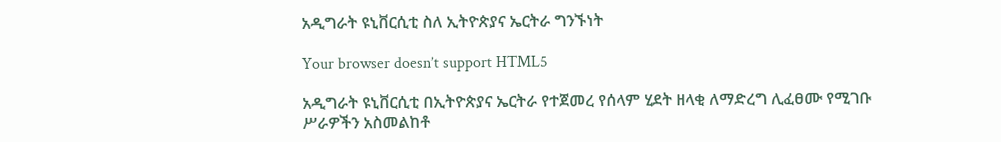አዲግራት ዩኒቨርሲቲ ስለ ኢትዮጵያና ኤርትራ ግንኙነት

Your browser doesn’t support HTML5

አዲግራት ዩኒቨርሲቲ በኢትዮጵያና ኤርትራ የተጀመረ የሰላም ሂደት ዘላቂ ለማድረግ ሊፈፀሙ የሚገቡ ሥራዎችን አስመልከቶ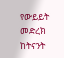የውይይት መድረክ ከትናንት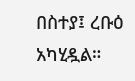በስተያ፤ ረቡዕ አካሂዷል።